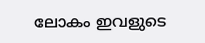ലോകം ഇവളുടെ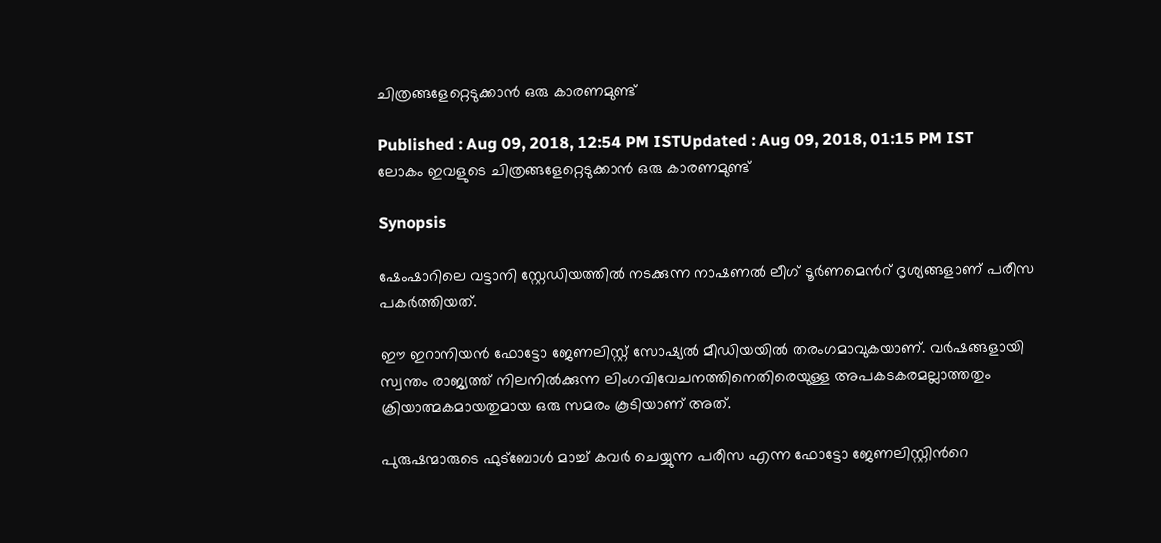ചിത്രങ്ങളേറ്റെടുക്കാന്‍ ഒരു കാരണമുണ്ട്

Published : Aug 09, 2018, 12:54 PM ISTUpdated : Aug 09, 2018, 01:15 PM IST
ലോകം ഇവളുടെ ചിത്രങ്ങളേറ്റെടുക്കാന്‍ ഒരു കാരണമുണ്ട്

Synopsis

ഷേംഷാറിലെ വട്ടാനി സ്റ്റേഡിയത്തില്‍ നടക്കുന്ന നാഷണല്‍ ലീഗ് ടൂര്‍ണമെന്‍റ് ദൃശ്യങ്ങളാണ് പരീസ പകര്‍ത്തിയത്.

ഈ ഇറാനിയന്‍ ഫോട്ടോ ജേണലിസ്റ്റ് സോഷ്യല്‍ മീഡിയയില്‍ തരംഗമാവുകയാണ്. വര്‍ഷങ്ങളായി സ്വന്തം രാജ്യത്ത് നിലനില്‍ക്കുന്ന ലിംഗവിവേചനത്തിനെതിരെയുള്ള അപകടകരമല്ലാത്തതും ക്രിയാത്മകമായതുമായ ഒരു സമരം കൂടിയാണ് അത്.

പുരുഷന്മാരുടെ ഫുട്ബോള്‍ മാച്ച് കവര്‍ ചെയ്യുന്ന പരീസ എന്ന ഫോട്ടോ ജേണലിസ്റ്റിന്‍റെ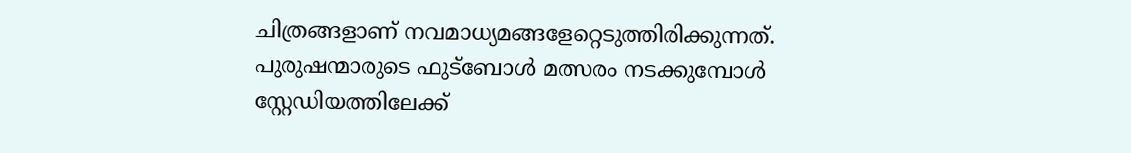ചിത്രങ്ങളാണ് നവമാധ്യമങ്ങളേറ്റെടുത്തിരിക്കുന്നത്. പുരുഷന്മാരുടെ ഫുട്ബോള്‍ മത്സരം നടക്കുമ്പോള്‍ സ്റ്റേഡിയത്തിലേക്ക്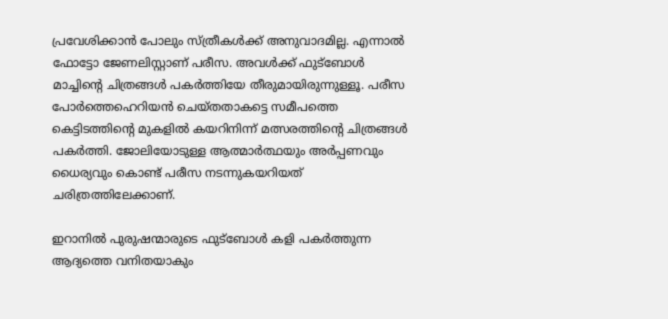പ്രവേശിക്കാന്‍ പോലും സ്ത്രീകള്‍ക്ക് അനുവാദമില്ല. എന്നാല്‍ ഫോട്ടോ ജേണലിസ്റ്റാണ് പരീസ. അവള്‍ക്ക് ഫുട്ബോള്‍ മാച്ചിന്‍റെ ചിത്രങ്ങള്‍ പകര്‍ത്തിയേ തീരുമായിരുന്നുള്ളൂ. പരീസ പോര്‍ത്തെഹെറിയന്‍ ചെയ്തതാകട്ടെ സമീപത്തെ കെട്ടിടത്തിന്‍റെ മുകളില്‍ കയറിനിന്ന് മത്സരത്തിന്‍റെ ചിത്രങ്ങള്‍ പകര്‍ത്തി. ജോലിയോടുള്ള ആത്മാര്‍ത്ഥയും അര്‍പ്പണവും ധൈര്യവും കൊണ്ട് പരീസ നടന്നുകയറിയത് ചരിത്രത്തിലേക്കാണ്.

ഇറാനില്‍ പുരുഷന്മാരുടെ ഫുട്ബോള്‍ കളി പകര്‍ത്തുന്ന ആദ്യത്തെ വനിതയാകും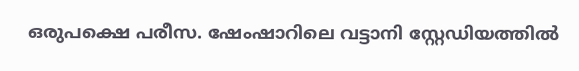ഒരുപക്ഷെ പരീസ. ഷേംഷാറിലെ വട്ടാനി സ്റ്റേഡിയത്തില്‍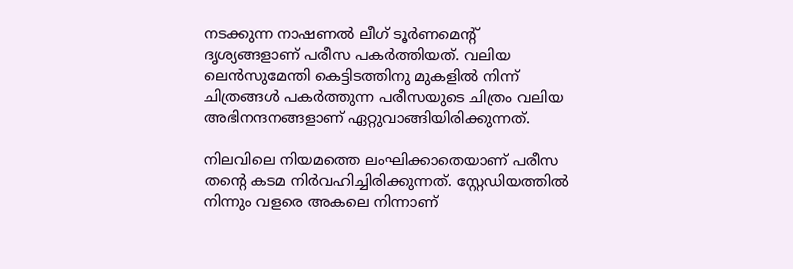നടക്കുന്ന നാഷണല്‍ ലീഗ് ടൂര്‍ണമെന്‍റ് ദൃശ്യങ്ങളാണ് പരീസ പകര്‍ത്തിയത്. വലിയ ലെന്‍സുമേന്തി കെട്ടിടത്തിനു മുകളില്‍ നിന്ന് ചിത്രങ്ങള്‍ പകര്‍ത്തുന്ന പരീസയുടെ ചിത്രം വലിയ അഭിനന്ദനങ്ങളാണ് ഏറ്റുവാങ്ങിയിരിക്കുന്നത്.

നിലവിലെ നിയമത്തെ ലംഘിക്കാതെയാണ് പരീസ തന്‍റെ കടമ നിര്‍വഹിച്ചിരിക്കുന്നത്. സ്റ്റേഡിയത്തില്‍ നിന്നും വളരെ അകലെ നിന്നാണ്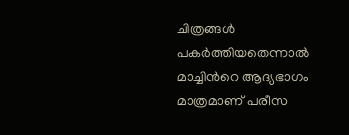ചിത്രങ്ങള്‍ പകര്‍ത്തിയതെന്നാല്‍ മാച്ചിന്‍റെ ആദ്യഭാഗം മാത്രമാണ് പരീസ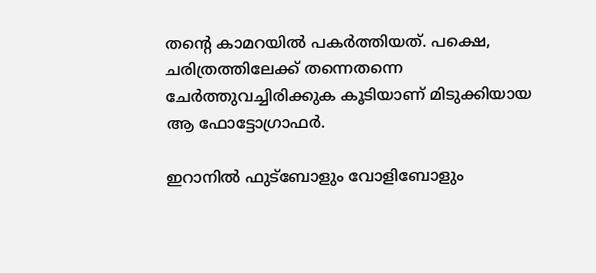തന്‍റെ കാമറയില്‍ പകര്‍ത്തിയത്. പക്ഷെ, ചരിത്രത്തിലേക്ക് തന്നെതന്നെ ചേര്‍ത്തുവച്ചിരിക്കുക കൂടിയാണ് മിടുക്കിയായ ആ ഫോട്ടോഗ്രാഫര്‍.

ഇറാനില്‍ ഫുട്ബോളും വോളിബോളും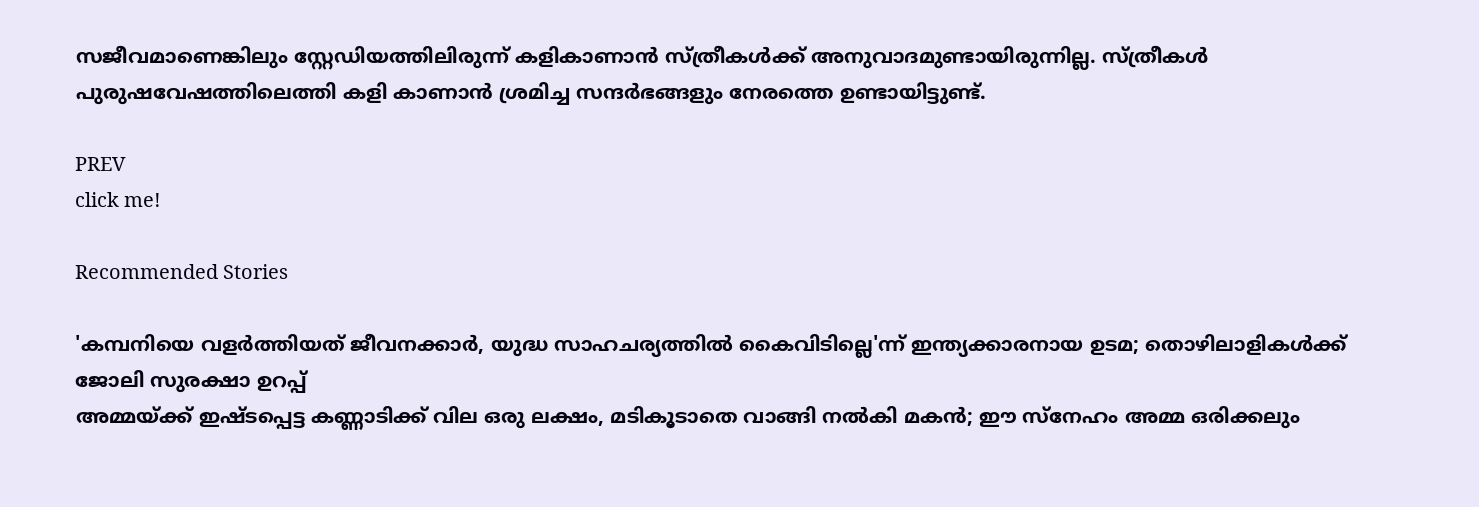സജീവമാണെങ്കിലും സ്റ്റേഡിയത്തിലിരുന്ന് കളികാണാന്‍ സ്ത്രീകള്‍ക്ക് അനുവാദമുണ്ടായിരുന്നില്ല. സ്ത്രീകള്‍ പുരുഷവേഷത്തിലെത്തി കളി കാണാന്‍ ശ്രമിച്ച സന്ദര്‍ഭങ്ങളും നേരത്തെ ഉണ്ടായിട്ടുണ്ട്.

PREV
click me!

Recommended Stories

'കമ്പനിയെ വളർത്തിയത് ജീവനക്കാർ, യുദ്ധ സാഹചര്യത്തിൽ കൈവിടില്ലെ'ന്ന് ഇന്ത്യക്കാരനായ ഉടമ; തൊഴിലാളികൾക്ക് ജോലി സുരക്ഷാ ഉറപ്പ്
അമ്മയ്ക്ക് ഇഷ്ടപ്പെട്ട കണ്ണാടിക്ക് വില ഒരു ലക്ഷം, മടികൂടാതെ വാങ്ങി നൽകി മകൻ; ഈ സ്നേഹം അമ്മ ഒരിക്കലും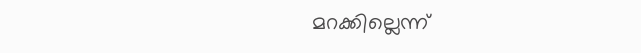മറക്കില്ലെന്ന്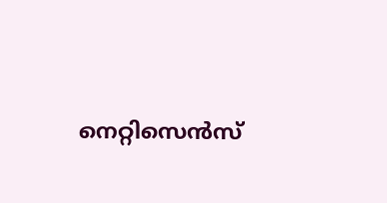നെറ്റിസെന്‍സ്